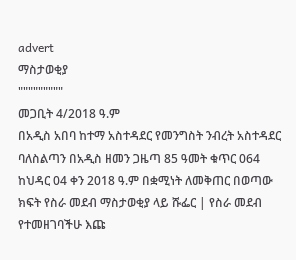advert
ማስታወቂያ
"""""""""
መጋቢት 4/2018 ዓ.ም
በአዲስ አበባ ከተማ አስተዳደር የመንግስት ንብረት አስተዳደር ባለስልጣን በአዲስ ዘመን ጋዜጣ 85 ዓመት ቁጥር 064 ከህዳር 04 ቀን 2018 ዓ.ም በቋሚነት ለመቅጠር በወጣው ክፍት የስራ መደብ ማስታወቂያ ላይ ሹፌር | የስራ መደብ የተመዘገባችሁ እጩ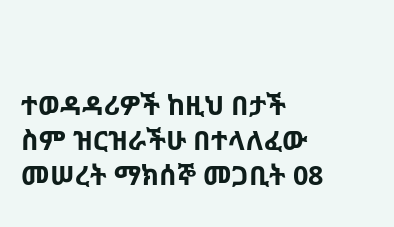ተወዳዳሪዎች ከዚህ በታች ስም ዝርዝራችሁ በተላለፈው መሠረት ማክሰኞ መጋቢት 08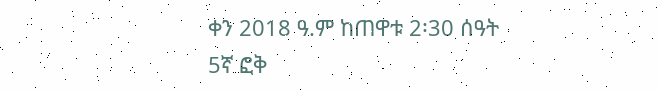ቀን 2018 ዓ.ም ከጠዋቱ 2፡30 ሰዓት 5ኛ ፎቅ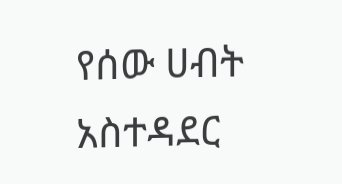የሰው ሀብት አስተዳደር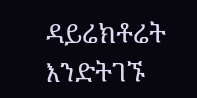ዳይሬክቶሬት እንድትገኙ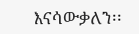እናሳውቃለን፡፡